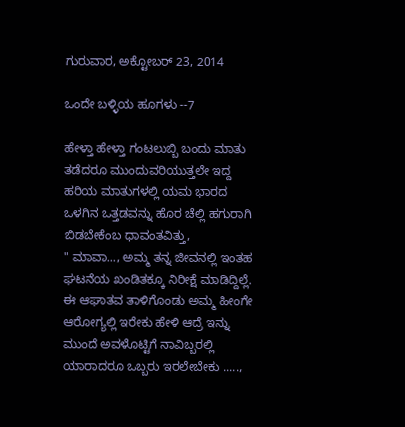ಗುರುವಾರ, ಅಕ್ಟೋಬರ್ 23, 2014

ಒಂದೇ ಬಳ್ಳಿಯ ಹೂಗಳು --7

ಹೇಳ್ತಾ ಹೇಳ್ತಾ ಗಂಟಲುಬ್ಬಿ ಬಂದು ಮಾತು ತಡೆದರೂ ಮುಂದುವರಿಯುತ್ತಲೇ ಇದ್ದ ಹರಿಯ ಮಾತುಗಳಲ್ಲಿ ಯಮ ಭಾರದ ಒಳಗಿನ ಒತ್ತಡವನ್ನು ಹೊರ ಚೆಲ್ಲಿ ಹಗುರಾಗಿ ಬಿಡಬೇಕೆಂಬ ಧಾವಂತವಿತ್ತು,
" ಮಾವಾ..., ಅಮ್ಮ ತನ್ನ ಜೀವನಲ್ಲಿ ಇಂತಹ ಘಟನೆಯ ಖಂಡಿತಕ್ಕೂ ನಿರೀಕ್ಷೆ ಮಾಡಿದ್ದಿಲ್ಲೆ. ಈ ಆಘಾತವ ತಾಳಿಗೊಂಡು ಅಮ್ಮ ಹೀಂಗೇ ಆರೋಗ್ಯಲ್ಲಿ ಇರೇಕು ಹೇಳಿ ಆದ್ರೆ ಇನ್ನು ಮುಂದೆ ಅವಳೊಟ್ಟಿಗೆ ನಾವಿಬ್ಬರಲ್ಲಿ ಯಾರಾದರೂ ಒಬ್ಬರು ಇರಲೇಬೇಕು .....,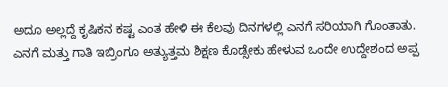ಅದೂ ಅಲ್ಲದ್ದೆ ಕೃಷಿಕನ ಕಷ್ಟ ಎಂತ ಹೇಳಿ ಈ ಕೆಲವು ದಿನಗಳಲ್ಲಿ ಎನಗೆ ಸರಿಯಾಗಿ ಗೊಂತಾತು. ಎನಗೆ ಮತ್ತು ಗಾತಿ ಇಬ್ರಿಂಗೂ ಅತ್ಯುತ್ತಮ ಶಿಕ್ಷಣ ಕೊಡ್ಸೇಕು ಹೇಳುವ ಒಂದೇ ಉದ್ದೇಶಂದ ಅಪ್ಪ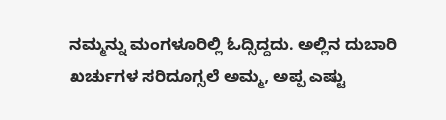ನಮ್ಮನ್ನು ಮಂಗಳೂರಿಲ್ಲಿ ಓದ್ಸಿದ್ದದು. ಅಲ್ಲಿನ ದುಬಾರಿ ಖರ್ಚುಗಳ ಸರಿದೂಗ್ಸಲೆ ಅಮ್ಮ, ಅಪ್ಪ ಎಷ್ಟು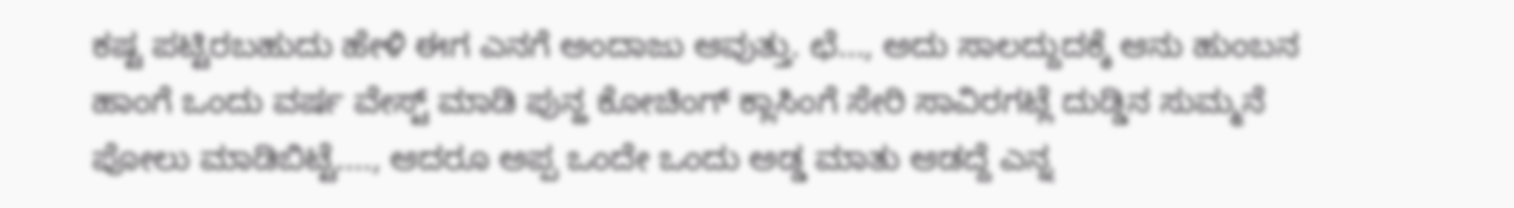ಕಷ್ಟ ಪಟ್ಟಿರಬಹುದು ಹೇಳಿ ಈಗ ಎನಗೆ ಅಂದಾಜು ಆವುತ್ತು. ಛೆ..., ಅದು ಸಾಲದ್ದುದಕ್ಕೆ ಆನು ಹುಂಬನ ಹಾಂಗೆ ಒಂದು ವರ್ಷ ವೇಸ್ಟ್ ಮಾಡಿ ಪುನ್ಹ ಕೋಚಿಂಗ್ ಕ್ಲಾಸಿಂಗೆ ಸೇರಿ ಸಾವಿರಗಟ್ಲೆ ದುಡ್ಡಿನ ಸುಮ್ಮನೆ ಪೋಲು ಮಾಡಿಬಿಟ್ಟೆ...., ಆದರೂ ಅಪ್ಪ ಒಂದೇ ಒಂದು ಅಡ್ಡ ಮಾತು ಆಡದ್ದೆ ಎನ್ನ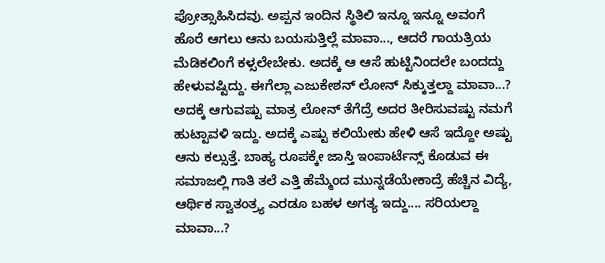ಪ್ರೋತ್ಸಾಹಿಸಿದವು. ಅಪ್ಪನ ಇಂದಿನ ಸ್ಥಿತಿಲಿ ಇನ್ನೂ ಇನ್ನೂ ಅವಂಗೆ ಹೊರೆ ಆಗಲು ಆನು ಬಯಸುತ್ತಿಲ್ಲೆ ಮಾವಾ..., ಆದರೆ ಗಾಯತ್ರಿಯ ಮೆಡಿಕಲಿಂಗೆ ಕಳ್ಸಲೇಬೇಕು. ಅದಕ್ಕೆ ಆ ಆಸೆ ಹುಟ್ಟಿನಿಂದಲೇ ಬಂದದ್ದು ಹೇಳುವಷ್ಟಿದ್ದು. ಈಗೆಲ್ಲಾ ಎಜುಕೇಶನ್ ಲೋನ್ ಸಿಕ್ಕುತ್ತಲ್ದಾ ಮಾವಾ...? ಅದಕ್ಕೆ ಆಗುವಷ್ಟು ಮಾತ್ರ ಲೋನ್ ತೆಗೆದ್ರೆ ಅದರ ತೀರಿಸುವಷ್ಟು ನಮಗೆ ಹುಟ್ಟಾವಳಿ ಇದ್ದು. ಅದಕ್ಕೆ ಎಷ್ಟು ಕಲಿಯೇಕು ಹೇಳಿ ಆಸೆ ಇದ್ದೋ ಅಷ್ಟು ಆನು ಕಲ್ಸುತ್ತೆ. ಬಾಹ್ಯ ರೂಪಕ್ಕೇ ಜಾಸ್ತಿ ಇಂಪಾರ್ಟೆನ್ಸ್ ಕೊಡುವ ಈ ಸಮಾಜಲ್ಲಿ ಗಾತಿ ತಲೆ ಎತ್ತಿ ಹೆಮ್ಮೆಂದ ಮುನ್ನಡೆಯೇಕಾದ್ರೆ ಹೆಚ್ಚಿನ ವಿದ್ಯೆ, ಆರ್ಥಿಕ ಸ್ವಾತಂತ್ರ್ಯ ಎರಡೂ ಬಹಳ ಅಗತ್ಯ ಇದ್ದು.... ಸರಿಯಲ್ದಾ ಮಾವಾ...?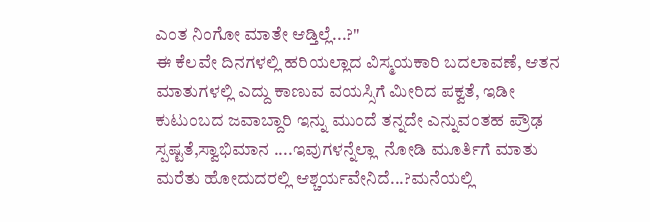ಎಂತ ನಿಂಗೋ ಮಾತೇ ಆಡ್ತಿಲ್ಲೆ...?"
ಈ ಕೆಲವೇ ದಿನಗಳಲ್ಲಿ ಹರಿಯಲ್ಲಾದ ವಿಸ್ಮಯಕಾರಿ ಬದಲಾವಣೆ, ಆತನ ಮಾತುಗಳಲ್ಲಿ ಎದ್ದು ಕಾಣುವ ವಯಸ್ಸಿಗೆ ಮೀರಿದ ಪಕ್ವತೆ, ಇಡೀ ಕುಟುಂಬದ ಜವಾಬ್ದಾರಿ ಇನ್ನು ಮುಂದೆ ತನ್ನದೇ ಎನ್ನುವಂತಹ ಪ್ರೌಢ  ಸ್ಪಷ್ಟತೆ,ಸ್ವಾಭಿಮಾನ ....ಇವುಗಳನ್ನೆಲ್ಲಾ  ನೋಡಿ ಮೂರ್ತಿಗೆ ಮಾತು ಮರೆತು ಹೋದುದರಲ್ಲಿ ಆಶ್ಚರ್ಯವೇನಿದೆ...?ಮನೆಯಲ್ಲಿ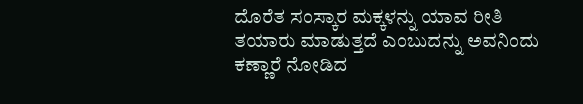ದೊರೆತ ಸಂಸ್ಕಾರ ಮಕ್ಕಳನ್ನು ಯಾವ ರೀತಿ ತಯಾರು ಮಾಡುತ್ತದೆ ಎಂಬುದನ್ನು ಅವನಿಂದು ಕಣ್ಣಾರೆ ನೋಡಿದ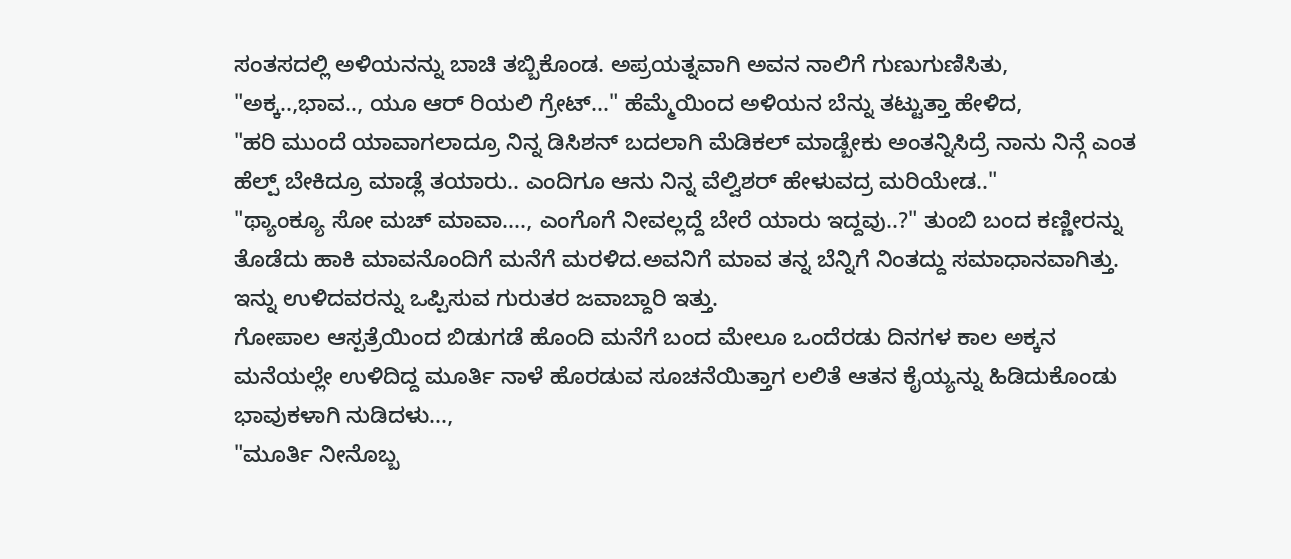ಸಂತಸದಲ್ಲಿ ಅಳಿಯನನ್ನು ಬಾಚಿ ತಬ್ಬಿಕೊಂಡ. ಅಪ್ರಯತ್ನವಾಗಿ ಅವನ ನಾಲಿಗೆ ಗುಣುಗುಣಿಸಿತು,
"ಅಕ್ಕ..,ಭಾವ.., ಯೂ ಆರ್ ರಿಯಲಿ ಗ್ರೇಟ್..." ಹೆಮ್ಮೆಯಿಂದ ಅಳಿಯನ ಬೆನ್ನು ತಟ್ಟುತ್ತಾ ಹೇಳಿದ,
"ಹರಿ ಮುಂದೆ ಯಾವಾಗಲಾದ್ರೂ ನಿನ್ನ ಡಿಸಿಶನ್ ಬದಲಾಗಿ ಮೆಡಿಕಲ್ ಮಾಡ್ಬೇಕು ಅಂತನ್ನಿಸಿದ್ರೆ ನಾನು ನಿನ್ಗೆ ಎಂತ ಹೆಲ್ಪ್ ಬೇಕಿದ್ರೂ ಮಾಡ್ಲೆ ತಯಾರು.. ಎಂದಿಗೂ ಆನು ನಿನ್ನ ವೆಲ್ವಿಶರ್ ಹೇಳುವದ್ರ ಮರಿಯೇಡ.."
"ಥ್ಯಾಂಕ್ಯೂ ಸೋ ಮಚ್ ಮಾವಾ...., ಎಂಗೊಗೆ ನೀವಲ್ಲದ್ದೆ ಬೇರೆ ಯಾರು ಇದ್ದವು..?" ತುಂಬಿ ಬಂದ ಕಣ್ಣೀರನ್ನು ತೊಡೆದು ಹಾಕಿ ಮಾವನೊಂದಿಗೆ ಮನೆಗೆ ಮರಳಿದ.ಅವನಿಗೆ ಮಾವ ತನ್ನ ಬೆನ್ನಿಗೆ ನಿಂತದ್ದು ಸಮಾಧಾನವಾಗಿತ್ತು. ಇನ್ನು ಉಳಿದವರನ್ನು ಒಪ್ಪಿಸುವ ಗುರುತರ ಜವಾಬ್ದಾರಿ ಇತ್ತು.
ಗೋಪಾಲ ಆಸ್ಪತ್ರೆಯಿಂದ ಬಿಡುಗಡೆ ಹೊಂದಿ ಮನೆಗೆ ಬಂದ ಮೇಲೂ ಒಂದೆರಡು ದಿನಗಳ ಕಾಲ ಅಕ್ಕನ ಮನೆಯಲ್ಲೇ ಉಳಿದಿದ್ದ ಮೂರ್ತಿ ನಾಳೆ ಹೊರಡುವ ಸೂಚನೆಯಿತ್ತಾಗ ಲಲಿತೆ ಆತನ ಕೈಯ್ಯನ್ನು ಹಿಡಿದುಕೊಂಡು ಭಾವುಕಳಾಗಿ ನುಡಿದಳು...,
"ಮೂರ್ತಿ ನೀನೊಬ್ಬ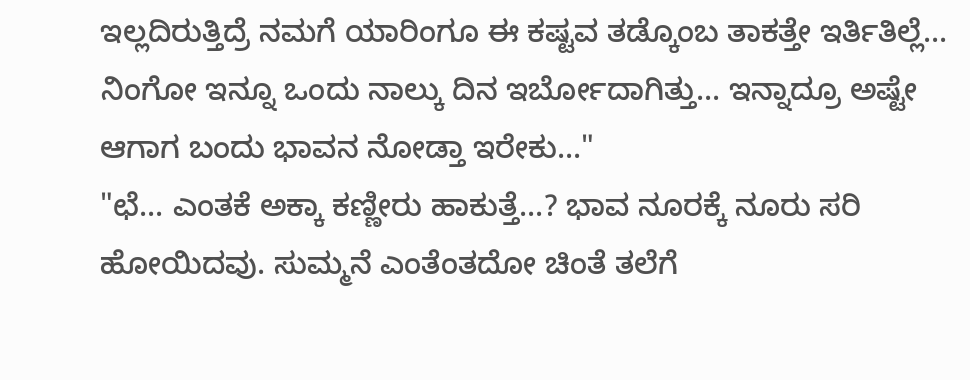ಇಲ್ಲದಿರುತ್ತಿದ್ರೆ ನಮಗೆ ಯಾರಿಂಗೂ ಈ ಕಷ್ಟವ ತಡ್ಕೊಂಬ ತಾಕತ್ತೇ ಇರ್ತಿತಿಲ್ಲೆ... ನಿಂಗೋ ಇನ್ನೂ ಒಂದು ನಾಲ್ಕು ದಿನ ಇರ್ಬೋದಾಗಿತ್ತು... ಇನ್ನಾದ್ರೂ ಅಷ್ಟೇ ಆಗಾಗ ಬಂದು ಭಾವನ ನೋಡ್ತಾ ಇರೇಕು..."
"ಛೆ... ಎಂತಕೆ ಅಕ್ಕಾ ಕಣ್ಣೀರು ಹಾಕುತ್ತೆ...? ಭಾವ ನೂರಕ್ಕೆ ನೂರು ಸರಿ ಹೋಯಿದವು. ಸುಮ್ಮನೆ ಎಂತೆಂತದೋ ಚಿಂತೆ ತಲೆಗೆ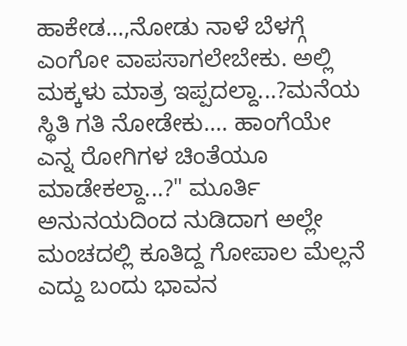ಹಾಕೇಡ...,ನೋಡು ನಾಳೆ ಬೆಳಗ್ಗೆ ಎಂಗೋ ವಾಪಸಾಗಲೇಬೇಕು. ಅಲ್ಲಿ ಮಕ್ಕಳು ಮಾತ್ರ ಇಪ್ಪದಲ್ದಾ...?ಮನೆಯ ಸ್ಥಿತಿ ಗತಿ ನೋಡೇಕು.... ಹಾಂಗೆಯೇ  ಎನ್ನ ರೋಗಿಗಳ ಚಿಂತೆಯೂ ಮಾಡೇಕಲ್ದಾ...?" ಮೂರ್ತಿ ಅನುನಯದಿಂದ ನುಡಿದಾಗ ಅಲ್ಲೇ  ಮಂಚದಲ್ಲಿ ಕೂತಿದ್ದ ಗೋಪಾಲ ಮೆಲ್ಲನೆ ಎದ್ದು ಬಂದು ಭಾವನ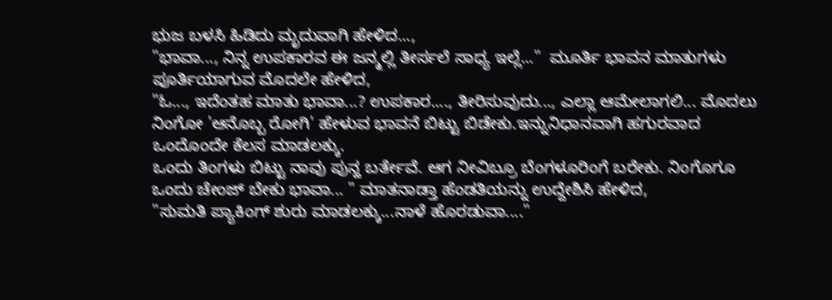ಭುಜ ಬಳಸಿ ಹಿಡಿದು ಮೃದುವಾಗಿ ಹೇಳಿದ...,
"ಭಾವಾ..., ನಿನ್ನ ಉಪಕಾರವ ಈ ಜನ್ಮಲ್ಲಿ ತೀರ್ಸಲೆ ಸಾಧ್ಯ ಇಲ್ಲೆ..."  ಮೂರ್ತಿ ಭಾವನ ಮಾತುಗಳು ಪೂರ್ತಿಯಾಗುವ ಮೊದಲೇ ಹೇಳಿದ,
"ಓ..., ಇದೆಂತಹ ಮಾತು ಭಾವಾ...? ಉಪಕಾರ...., ತೀರಿಸುವುದು..., ಎಲ್ಲಾ ಆಮೇಲಾಗಲಿ... ಮೊದಲು ನಿಂಗೋ 'ಆನೊಬ್ಬ ರೋಗಿ' ಹೇಳುವ ಭಾವನೆ ಬಿಟ್ಟು ಬಿಡೇಕು.ಇನ್ನುನಿಧಾನವಾಗಿ ಹಗುರವಾದ ಒಂದೊಂದೇ ಕೆಲಸ ಮಾಡಲಕ್ಕು.
ಒಂದು ತಿಂಗಳು ಬಿಟ್ಟು ನಾವು ಪುನ್ಹ ಬರ್ತೇವೆ. ಆಗ ನೀವಿಬ್ರೂ ಬೆಂಗಳೂರಿಂಗೆ ಬರೇಕು. ನಿಂಗೊಗೂ ಒಂದು ಚೇಂಜ್ ಬೇಕು ಭಾವಾ... " ಮಾತನಾಡ್ತಾ ಹೆಂಡತಿಯನ್ನು ಉದ್ದೇಶಿಸಿ ಹೇಳಿದ,
"ಸುಮತಿ ಪ್ಯಾಕಿಂಗ್ ಶುರು ಮಾಡಲಕ್ಕು...ನಾಳೆ ಹೊರಡುವಾ...."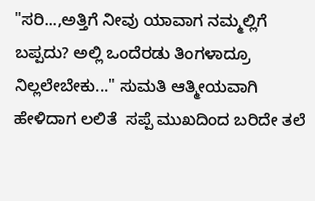"ಸರಿ...,ಅತ್ತಿಗೆ ನೀವು ಯಾವಾಗ ನಮ್ಮಲ್ಲಿಗೆ ಬಪ್ಪದು? ಅಲ್ಲಿ ಒಂದೆರಡು ತಿಂಗಳಾದ್ರೂ ನಿಲ್ಲಲೇಬೇಕು..." ಸುಮತಿ ಆತ್ಮೀಯವಾಗಿ ಹೇಳಿದಾಗ ಲಲಿತೆ  ಸಪ್ಪೆ ಮುಖದಿಂದ ಬರಿದೇ ತಲೆ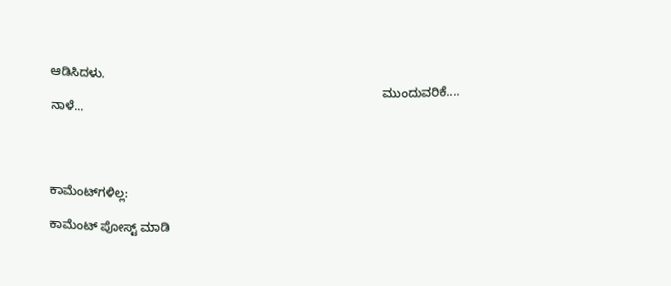ಆಡಿಸಿದಳು.
                                                                                                ಮುಂದುವರಿಕೆ.... ನಾಳೆ...




ಕಾಮೆಂಟ್‌ಗಳಿಲ್ಲ:

ಕಾಮೆಂಟ್‌‌ ಪೋಸ್ಟ್‌ ಮಾಡಿ